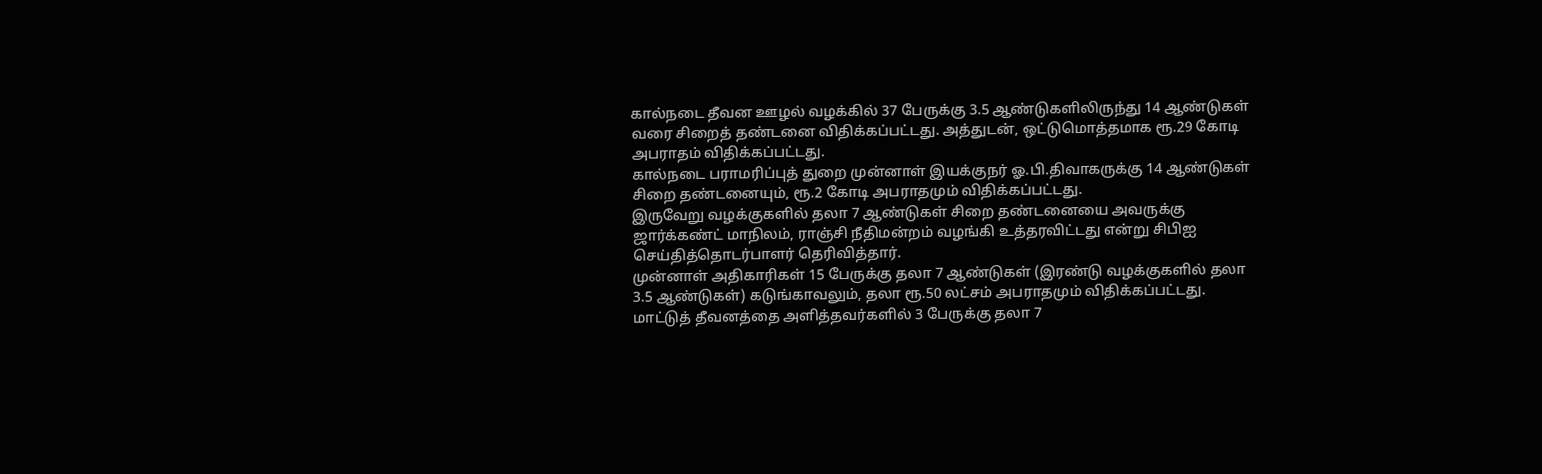கால்நடை தீவன ஊழல் வழக்கில் 37 பேருக்கு 3.5 ஆண்டுகளிலிருந்து 14 ஆண்டுகள் வரை சிறைத் தண்டனை விதிக்கப்பட்டது. அத்துடன், ஒட்டுமொத்தமாக ரூ.29 கோடி அபராதம் விதிக்கப்பட்டது.
கால்நடை பராமரிப்புத் துறை முன்னாள் இயக்குநர் ஓ.பி.திவாகருக்கு 14 ஆண்டுகள் சிறை தண்டனையும், ரூ.2 கோடி அபராதமும் விதிக்கப்பட்டது.
இருவேறு வழக்குகளில் தலா 7 ஆண்டுகள் சிறை தண்டனையை அவருக்கு ஜார்க்கண்ட் மாநிலம், ராஞ்சி நீதிமன்றம் வழங்கி உத்தரவிட்டது என்று சிபிஐ செய்தித்தொடர்பாளர் தெரிவித்தார்.
முன்னாள் அதிகாரிகள் 15 பேருக்கு தலா 7 ஆண்டுகள் (இரண்டு வழக்குகளில் தலா 3.5 ஆண்டுகள்) கடுங்காவலும், தலா ரூ.50 லட்சம் அபராதமும் விதிக்கப்பட்டது.
மாட்டுத் தீவனத்தை அளித்தவர்களில் 3 பேருக்கு தலா 7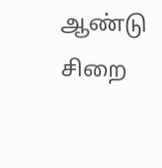ஆண்டு சிறை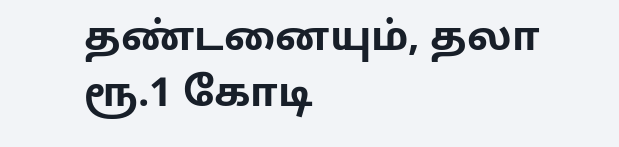தண்டனையும், தலா ரூ.1 கோடி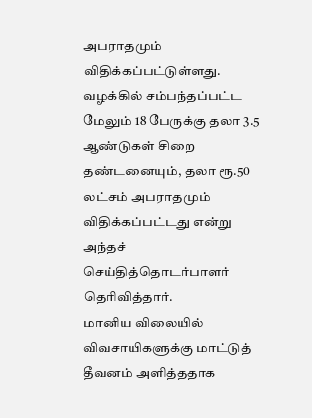அபராதமும் விதிக்கப்பட்டுள்ளது.
வழக்கில் சம்பந்தப்பட்ட மேலும் 18 பேருக்கு தலா 3.5 ஆண்டுகள் சிறை தண்டனையும், தலா ரூ.50 லட்சம் அபராதமும் விதிக்கப்பட்டது என்று அந்தச் செய்தித்தொடர்பாளர் தெரிவித்தார்.
மானிய விலையில் விவசாயிகளுக்கு மாட்டுத் தீவனம் அளித்ததாக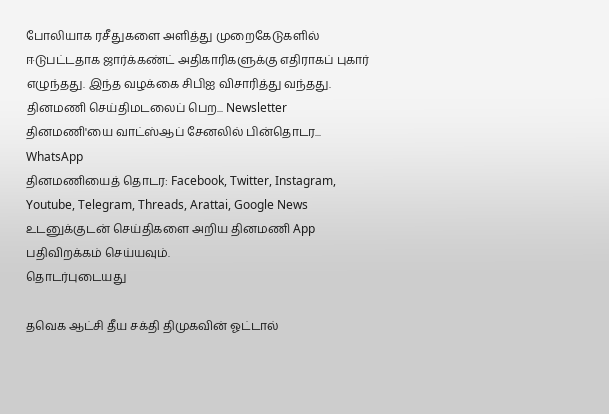போலியாக ரசீதுகளை அளித்து முறைகேடுகளில் ஈடுபட்டதாக ஜார்க்கண்ட் அதிகாரிகளுக்கு எதிராகப் புகார் எழுந்தது. இந்த வழக்கை சிபிஐ விசாரித்து வந்தது.
தினமணி செய்திமடலைப் பெற... Newsletter
தினமணி'யை வாட்ஸ்ஆப் சேனலில் பின்தொடர... WhatsApp
தினமணியைத் தொடர: Facebook, Twitter, Instagram, Youtube, Telegram, Threads, Arattai, Google News
உடனுக்குடன் செய்திகளை அறிய தினமணி App பதிவிறக்கம் செய்யவும்.
தொடர்புடையது

தவெக ஆட்சி தீய சக்தி திமுகவின் ஓட்டால்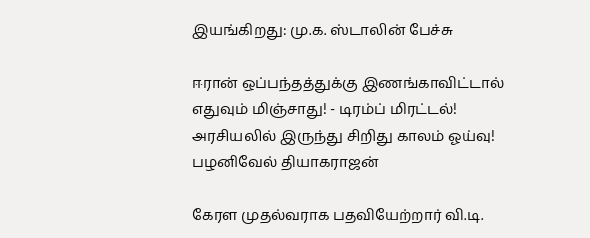இயங்கிறது: மு.க. ஸ்டாலின் பேச்சு

ஈரான் ஒப்பந்தத்துக்கு இணங்காவிட்டால் எதுவும் மிஞ்சாது! - டிரம்ப் மிரட்டல்!
அரசியலில் இருந்து சிறிது காலம் ஓய்வு! பழனிவேல் தியாகராஜன்

கேரள முதல்வராக பதவியேற்றார் வி.டி.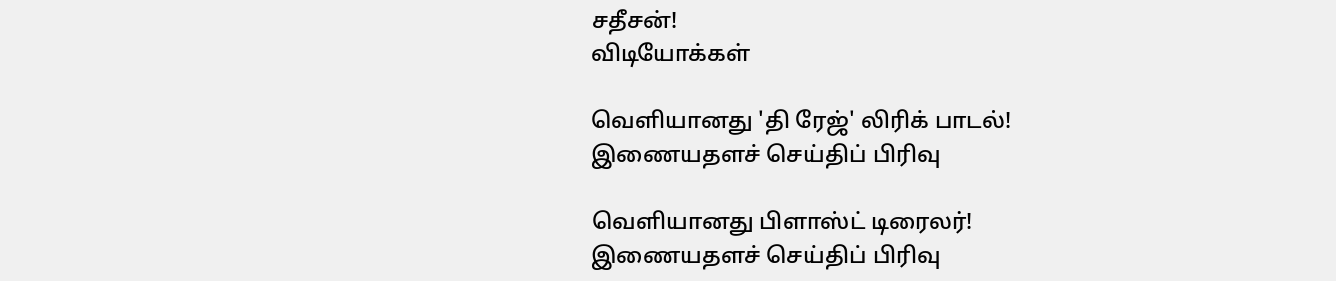சதீசன்!
விடியோக்கள்

வெளியானது 'தி ரேஜ்' லிரிக் பாடல்!
இணையதளச் செய்திப் பிரிவு

வெளியானது பிளாஸ்ட் டிரைலர்!
இணையதளச் செய்திப் பிரிவு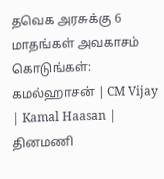தவெக அரசுக்கு 6 மாதங்கள் அவகாசம் கொடுங்கள்: கமல்ஹாசன் | CM Vijay | Kamal Haasan |
தினமணி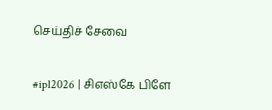செய்திச் சேவை

#ipl2026 | சிஎஸ்கே பிளே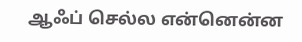ஆஃப் செல்ல என்னென்ன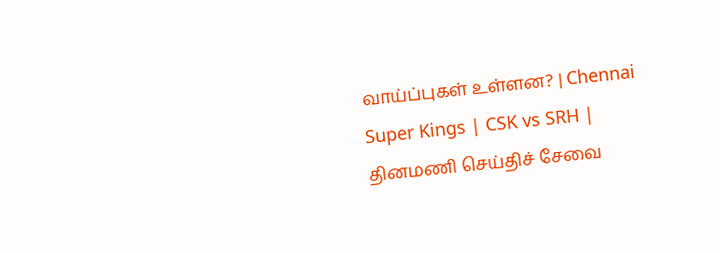வாய்ப்புகள் உள்ளன? | Chennai Super Kings | CSK vs SRH |
தினமணி செய்திச் சேவை